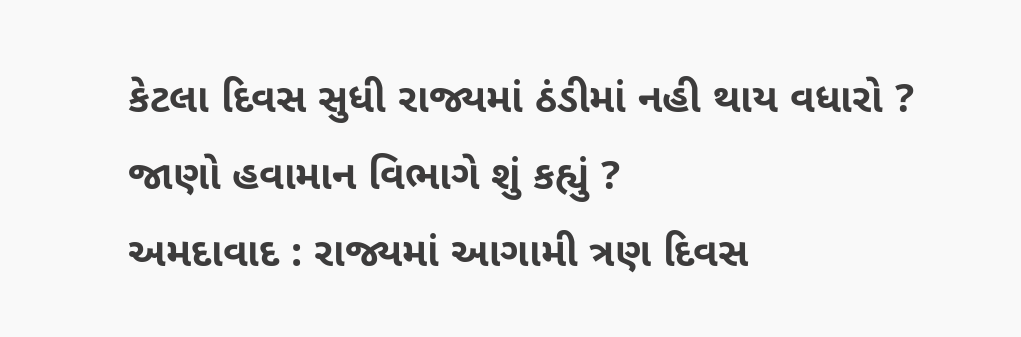કેટલા દિવસ સુધી રાજ્યમાં ઠંડીમાં નહી થાય વધારો ? જાણો હવામાન વિભાગે શું કહ્યું ?
અમદાવાદ : રાજ્યમાં આગામી ત્રણ દિવસ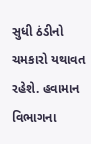સુધી ઠંડીનો ચમકારો યથાવત રહેશે. હવામાન વિભાગના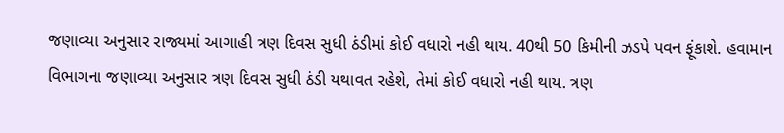જણાવ્યા અનુસાર રાજ્યમાં આગાહી ત્રણ દિવસ સુધી ઠંડીમાં કોઈ વધારો નહી થાય. 40થી 50 કિમીની ઝડપે પવન ફૂંકાશે. હવામાન વિભાગના જણાવ્યા અનુસાર ત્રણ દિવસ સુધી ઠંડી યથાવત રહેશે, તેમાં કોઈ વધારો નહી થાય. ત્રણ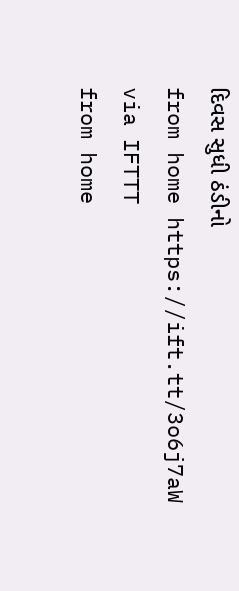દિવસ સુધી ઠંડીનો
from home https://ift.tt/3o6j7aW
via IFTTT
from home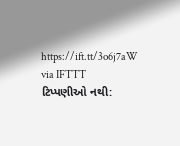https://ift.tt/3o6j7aW
via IFTTT
ટિપ્પણીઓ નથી: